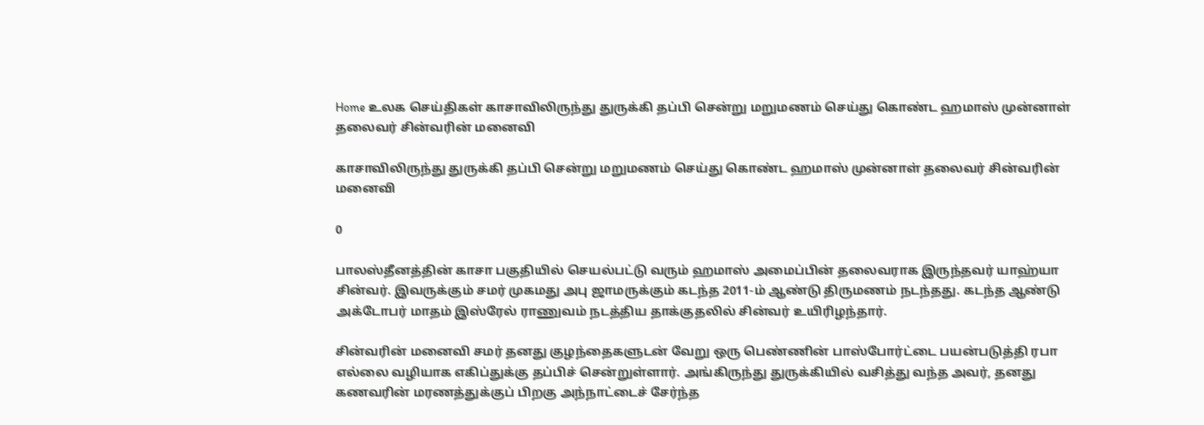Home உலக செய்திகள் காசாவிலிருந்து துருக்கி தப்பி சென்று மறுமணம் செய்து கொண்ட ஹமாஸ் முன்னாள் தலைவர் சின்வரின் மனைவி

காசாவிலிருந்து துருக்கி தப்பி சென்று மறுமணம் செய்து கொண்ட ஹமாஸ் முன்னாள் தலைவர் சின்வரின் மனைவி

0

பாலஸ்தீனத்தின் காசா பகுதியில் செயல்பட்டு வரும் ஹமாஸ் அமைப்பின் தலைவராக இருந்தவர் யாஹ்யா சின்வர். இவருக்கும் சமர் முகமது அபு ஜாமருக்கும் கடந்த 2011-ம் ஆண்டு திருமணம் நடந்தது. கடந்த ஆண்டு அக்டோபர் மாதம் இஸ்ரேல் ராணுவம் நடத்திய தாக்குதலில் சின்வர் உயிரிழந்தார்.

சின்வரின் மனைவி சமர் தனது குழந்தைகளுடன் வேறு ஒரு பெண்ணின் பாஸ்போர்ட்டை பயன்படுத்தி ரபா எல்லை வழியாக எகிப்துக்கு தப்பிச் சென்றுள்ளார். அங்கிருந்து துருக்கியில் வசித்து வந்த அவர், தனது கணவரின் மரணத்துக்குப் பிறகு அந்நாட்டைச் சேர்ந்த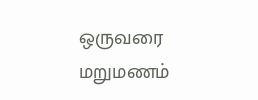ஒருவரை மறுமணம்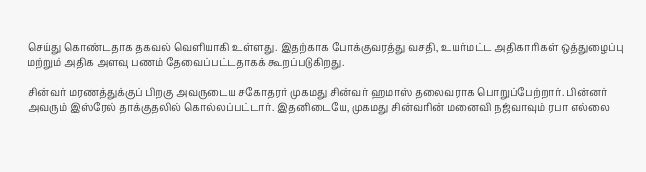செய்து கொண்டதாக தகவல் வெளியாகி உள்ளது. இதற்காக போக்குவரத்து வசதி, உயர்மட்ட அதிகாரிகள் ஒத்துழைப்பு மற்றும் அதிக அளவு பணம் தேவைப்பட்டதாகக் கூறப்படுகிறது.

சின்வர் மரணத்துக்குப் பிறகு அவருடைய சகோதரர் முகமது சின்வர் ஹமாஸ் தலைவராக பொறுப்பேற்றார். பின்னர் அவரும் இஸ்ரேல் தாக்குதலில் கொல்லப்பட்டார். இதனிடையே, முகமது சின்வரின் மனைவி நஜ்வாவும் ரபா எல்லை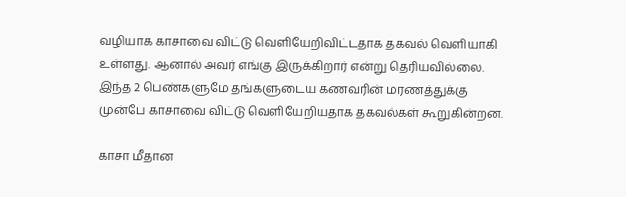வழியாக காசாவை விட்டு வெளியேறிவிட்டதாக தகவல் வெளியாகி உள்ளது. ஆனால் அவர் எங்கு இருக்கிறார் என்று தெரியவில்லை. இந்த 2 பெண்களுமே தங்களுடைய கணவரின் மரணத்துக்கு முன்பே காசாவை விட்டு வெளியேறியதாக தகவல்கள் கூறுகின்றன.

காசா மீதான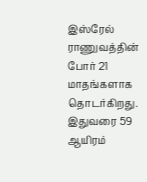இஸ்ரேல் ராணுவத்தின் போர் 21 மாதங்களாக தொடர்கிறது. இதுவரை 59 ஆயிரம்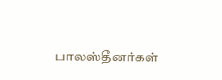பாலஸ்தீனர்கள்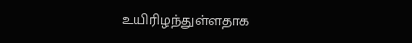உயிரிழந்துள்ளதாக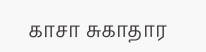காசா சுகாதார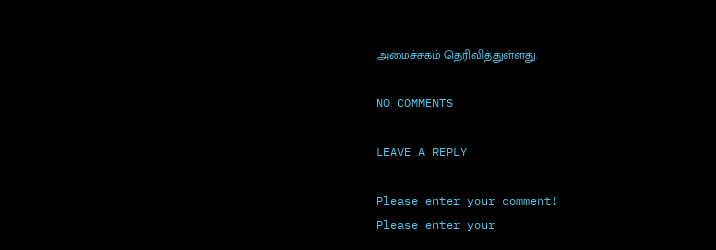அமைச்சகம் தெரிவித்துள்ளது.

NO COMMENTS

LEAVE A REPLY

Please enter your comment!
Please enter your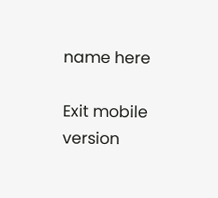name here

Exit mobile version